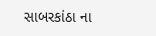સાબરકાંઠા ના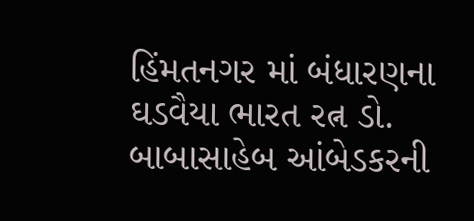હિંમતનગર માં બંધારણના ઘડવૈયા ભારત રત્ન ડો. બાબાસાહેબ આંબેડકરની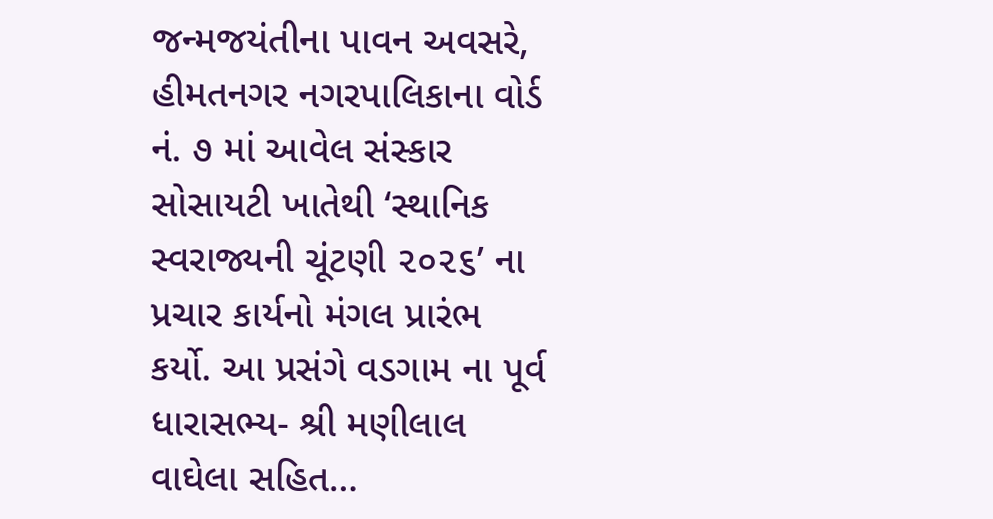જન્મજયંતીના પાવન અવસરે,
હીમતનગર નગરપાલિકાના વોર્ડ નં. ૭ માં આવેલ સંસ્કાર સોસાયટી ખાતેથી ‘સ્થાનિક સ્વરાજ્યની ચૂંટણી ૨૦૨૬’ ના પ્રચાર કાર્યનો મંગલ પ્રારંભ કર્યો. આ પ્રસંગે વડગામ ના પૂર્વ ધારાસભ્ય- શ્રી મણીલાલ વાઘેલા સહિત…